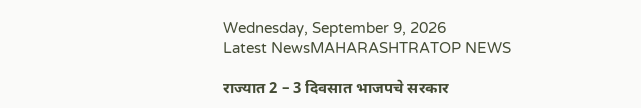Wednesday, September 9, 2026
Latest NewsMAHARASHTRATOP NEWS

राज्यात 2 – 3 दिवसात भाजपचे सरकार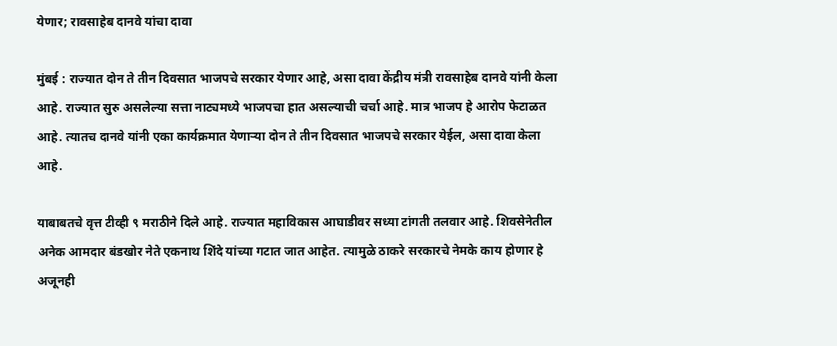येणार; रावसाहेब दानवे यांचा दावा

मुंबई : राज्यात दोन ते तीन दिवसात भाजपचे सरकार येणार आहे, असा दावा केंद्रीय मंत्री रावसाहेब दानवे यांनी केला आहे. राज्यात सुरु असलेल्या सत्ता नाट्यमध्ये भाजपचा हात असल्याची चर्चा आहे. मात्र भाजप हे आरोप फेटाळत आहे. त्यातच दानवे यांनी एका कार्यक्रमात येणाऱ्या दोन ते तीन दिवसात भाजपचे सरकार येईल, असा दावा केला आहे.

याबाबतचे वृत्त टीव्ही ९ मराठीने दिले आहे. राज्यात महाविकास आघाडीवर सध्या टांगती तलवार आहे. शिवसेनेतील अनेक आमदार बंडखोर नेते एकनाथ शिंदे यांच्या गटात जात आहेत. त्यामुळे ठाकरे सरकारचे नेमके काय होणार हे अजूनही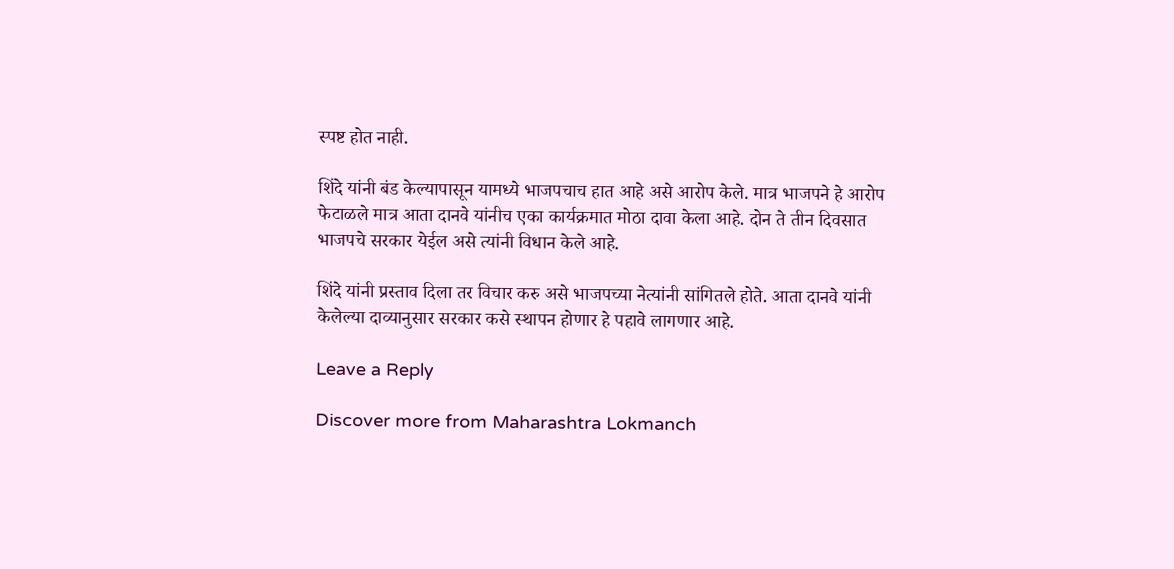स्पष्ट होत नाही.

शिंदे यांनी बंड केल्यापासून यामध्ये भाजपचाच हात आहे असे आरोप केले. मात्र भाजपने हे आरोप फेटाळले मात्र आता दानवे यांनीच एका कार्यक्रमात मोठा दावा केला आहे. दोन ते तीन दिवसात भाजपचे सरकार येईल असे त्यांनी विधान केले आहे.

शिंदे यांनी प्रस्ताव दिला तर विचार करु असे भाजपच्या नेत्यांनी सांगितले होते. आता दानवे यांनी केलेल्या दाव्यानुसार सरकार कसे स्थापन होणार हे पहावे लागणार आहे.

Leave a Reply

Discover more from Maharashtra Lokmanch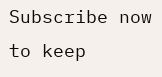Subscribe now to keep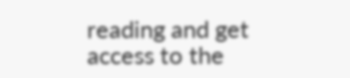reading and get access to the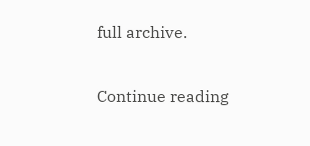full archive.

Continue reading